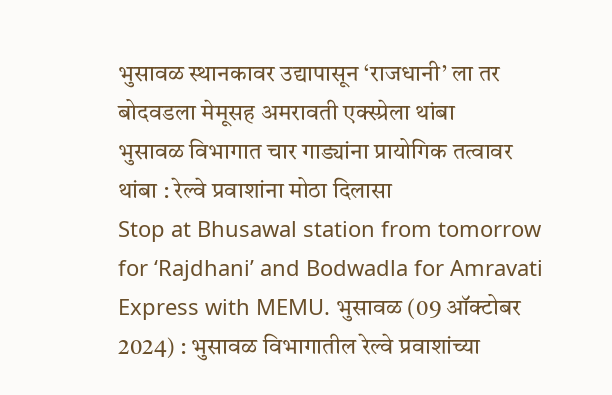भुसावळ स्थानकावर उद्यापासून ‘राजधानी’ ला तर बोदवडला मेमूसह अमरावती एक्स्प्रेला थांबा
भुसावळ विभागात चार गाड्यांना प्रायोगिक तत्वावर थांबा : रेल्वे प्रवाशांना मोठा दिलासा
Stop at Bhusawal station from tomorrow for ‘Rajdhani’ and Bodwadla for Amravati Express with MEMU. भुसावळ (09 ऑक्टोबर 2024) : भुसावळ विभागातील रेल्वे प्रवाशांच्या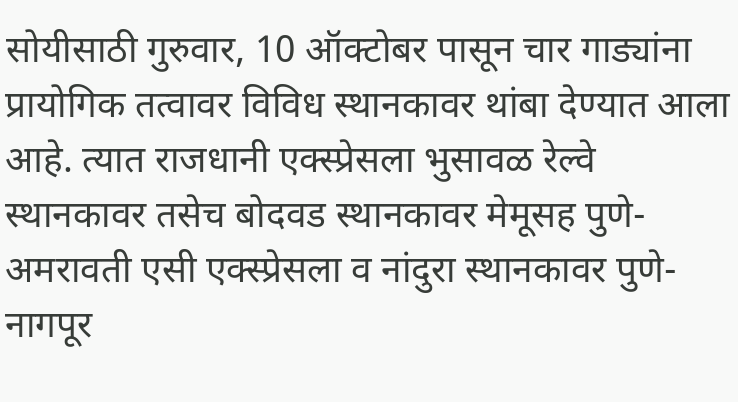सोयीसाठी गुरुवार, 10 ऑक्टोबर पासून चार गाड्यांना प्रायोगिक तत्वावर विविध स्थानकावर थांबा देण्यात आला आहे. त्यात राजधानी एक्स्प्रेसला भुसावळ रेल्वे स्थानकावर तसेच बोदवड स्थानकावर मेमूसह पुणे-अमरावती एसी एक्स्प्रेसला व नांदुरा स्थानकावर पुणे-नागपूर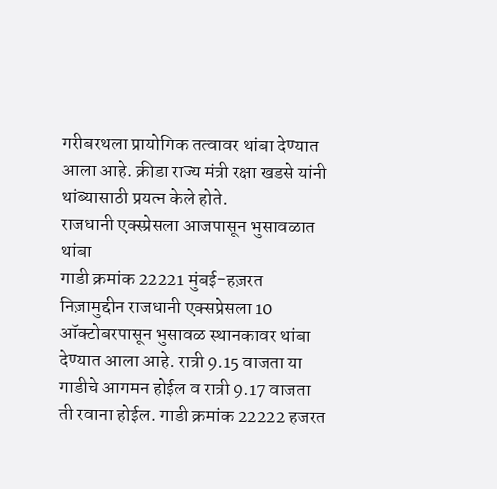गरीबरथला प्रायोगिक तत्वावर थांबा देण्यात आला आहे. क्रीडा राज्य मंत्री रक्षा खडसे यांनी थांब्यासाठी प्रयत्न केले होते.
राजधानी एक्स्प्रेसला आजपासून भुसावळात थांबा
गाडी क्रमांक 22221 मुंबई-हज़रत निज़ामुद्दीन राजधानी एक्सप्रेसला 10 ऑक्टोबरपासून भुसावळ स्थानकावर थांबा देण्यात आला आहे. रात्री 9.15 वाजता या गाडीचे आगमन होईल व रात्री 9.17 वाजता ती रवाना होईल. गाडी क्रमांक 22222 हजरत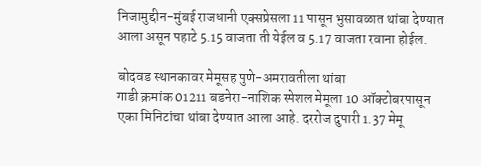निजामुद्दीन-मुंबई राजधानी एक्सप्रेसला 11 पासून भुसावळात थांबा देण्यात आला असून पहाटे 5.15 वाजता ती येईल व 5.17 वाजता रवाना होईल.

बोदवड स्थानकावर मेमूसह पुणे-अमरावतीला थांबा
गाडी क्रमांक 01211 बडनेरा-नाशिक स्पेशल मेमूला 10 ऑक्टोबरपासून एका मिनिटांचा थांबा देण्यात आला आहे. दररोज दुपारी 1.37 मेमू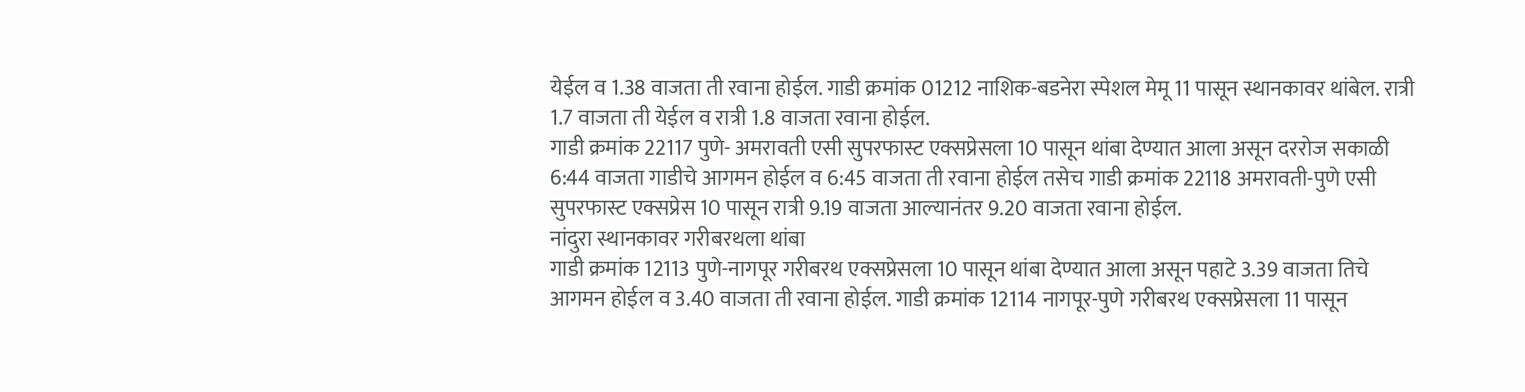येईल व 1.38 वाजता ती रवाना होईल. गाडी क्रमांक 01212 नाशिक-बडनेरा स्पेशल मेमू 11 पासून स्थानकावर थांबेल. रात्री 1.7 वाजता ती येईल व रात्री 1.8 वाजता रवाना होईल.
गाडी क्रमांक 22117 पुणे- अमरावती एसी सुपरफास्ट एक्सप्रेसला 10 पासून थांबा देण्यात आला असून दररोज सकाळी 6:44 वाजता गाडीचे आगमन होईल व 6:45 वाजता ती रवाना होईल तसेच गाडी क्रमांक 22118 अमरावती-पुणे एसी सुपरफास्ट एक्सप्रेस 10 पासून रात्री 9.19 वाजता आल्यानंतर 9.20 वाजता रवाना होईल.
नांदुरा स्थानकावर गरीबरथला थांबा
गाडी क्रमांक 12113 पुणे-नागपूर गरीबरथ एक्सप्रेसला 10 पासून थांबा देण्यात आला असून पहाटे 3.39 वाजता तिचे आगमन होईल व 3.40 वाजता ती रवाना होईल. गाडी क्रमांक 12114 नागपूर-पुणे गरीबरथ एक्सप्रेसला 11 पासून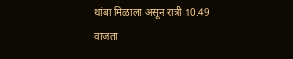थांबा मिळाला असून रात्री 10.49 वाजता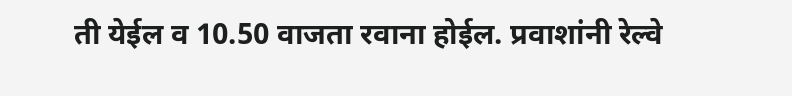ती येईल व 10.50 वाजता रवाना होईल. प्रवाशांनी रेल्वे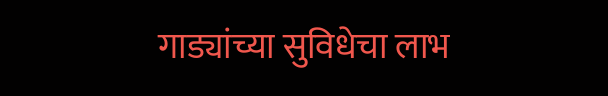गाड्यांच्या सुविधेचा लाभ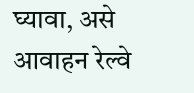घ्यावा, असे आवाहन रेल्वे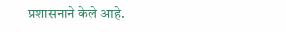प्रशासनाने केले आहे.